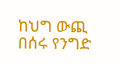ከህግ ውጪ በሰሩ የንግድ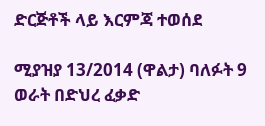ድርጅቶች ላይ እርምጃ ተወሰደ

ሚያዝያ 13/2014 (ዋልታ) ባለፉት 9 ወራት በድህረ ፈቃድ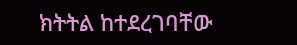ክትትል ከተደረገባቸው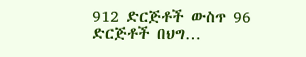912 ድርጅቶች ውስጥ 96 ድርጅቶች በህግ…